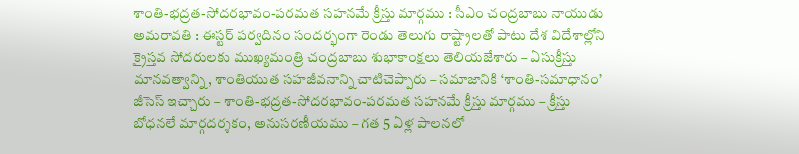శాంతి-భద్రత-సోదరభావం-పరమత సహనమే క్రీస్తు మార్గము : సీఎం చంద్రబాబు నాయుడు
అమరావతి : ఈస్టర్ పర్వదినం సందర్భంగా రెండు తెలుగు రాష్ట్రాలతో పాటు దేశ విదేశాల్లోని క్రైస్తవ సోదరులకు ముఖ్యమంత్రి చంద్రబాబు శుభాకాంక్షలు తెలియజేశారు – ఏసుక్రీస్తు మానవత్వాన్ని, శాంతియుత సహజీవనాన్ని చాటిచెప్పారు – సమాజానికి ‘శాంతి-సమాధానం’ జీసెస్ ఇచ్చారు – శాంతి-భద్రత-సోదరభావం-పరమత సహనమే క్రీస్తు మార్గము – క్రీస్తు బోధనలే మార్గదర్శకం, అనుసరణీయము – గత 5 ఏళ్ల పాలనలో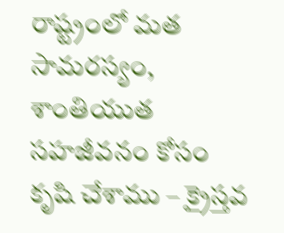రాష్ట్రంలో మత సామరస్యం, శాంతియుత సహజీవనం కోసం కృషి చేశాము – క్రైస్తవ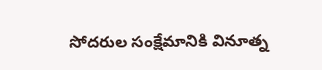సోదరుల సంక్షేమానికి వినూత్న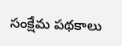సంక్షేమ పథకాలు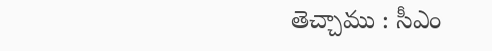తెచ్చాము : సీఎం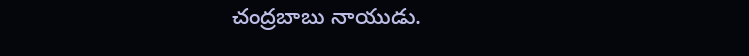చంద్రబాబు నాయుడు.